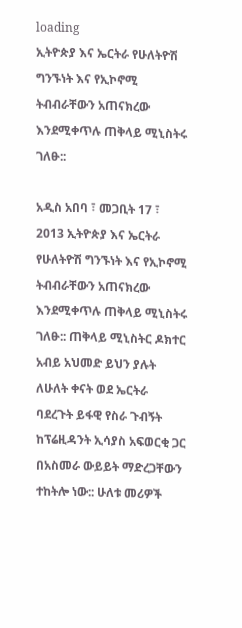loading
ኢትዮጵያ እና ኤርትራ የሁለትዮሽ ግንኙነት እና የኢኮኖሚ ትብብራቸውን አጠናክረው እንደሚቀጥሉ ጠቅላይ ሚኒስትሩ ገለፁ::

አዲስ አበባ ፣ መጋቢት 17 ፣ 2013 ኢትዮጵያ እና ኤርትራ የሁለትዮሽ ግንኙነት እና የኢኮኖሚ ትብብራቸውን አጠናክረው እንደሚቀጥሉ ጠቅላይ ሚኒስትሩ ገለፁ:: ጠቅላይ ሚኒስትር ዶክተር አብይ አህመድ ይህን ያሉት ለሁለት ቀናት ወደ ኤርትራ ባደረጉት ይፋዊ የስራ ጉብኝት ከፕሬዚዳንት ኢሳያስ አፍወርቂ ጋር በአስመራ ውይይት ማድረጋቸውን ተከትሎ ነው:: ሁለቱ መሪዎች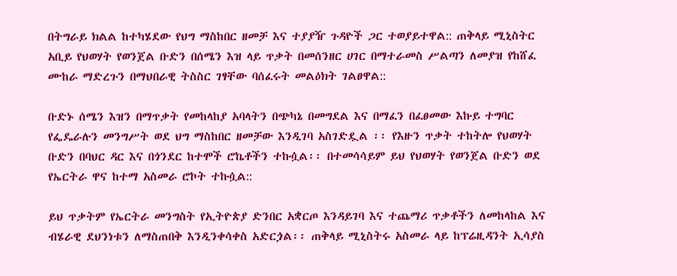በትግራይ ክልል ከተካሄደው የህግ ማስከበር ዘመቻ እና ተያያዥ ጉዳዮች ጋር ተወያይተዋል:: ጠቅላይ ሚኒስትር አቢይ የህወሃት የወንጀል ቡድን በሰሜን እዝ ላይ ጥቃት በመሰንዘር ሀገር በማተራመስ ሥልጣን ለመያዝ የከሸፈ ሙከራ ማድረጉን በማህበራዊ ትስስር ገፃቸው ባሰፈሩት መልዕክት ገልፀዋል::

ቡድኑ ሰሜን እዝን በማጥቃት የመከላከያ አባላትን በጭካኔ በመግደል እና በማፈን በፈፀመው እኩይ ተግባር የፌዴራሉን መንግሥት ወደ ህግ ማስከበር ዘመቻው እንዲገባ አስገድዷል ፡፡ የእዙን ጥቃት ተከትሎ የህወሃት ቡድን በባህር ዳር እና በጎንደር ከተሞች ሮኬቶችን ተኩሷል፡፡ በተመሳሳይም ይህ የህወሃት የወንጀል ቡድን ወደ የኤርትራ ዋና ከተማ አስመራ ሮኮት ተኩሷል::

ይህ ጥቃትም የኤርትራ መንግስት የኢትዮጵያ ድንበር አቋርጦ እንዳይገባ እና ተጨማሪ ጥቃቶችን ለመከላከል እና ብሄራዊ ደህንነቱን ለማስጠበቅ እንዲንቀሳቀስ አድርጏል፡፡ ጠቅላይ ሚኒስትሩ አስመራ ላይ ከፕሬዚዳንት ኢሳያስ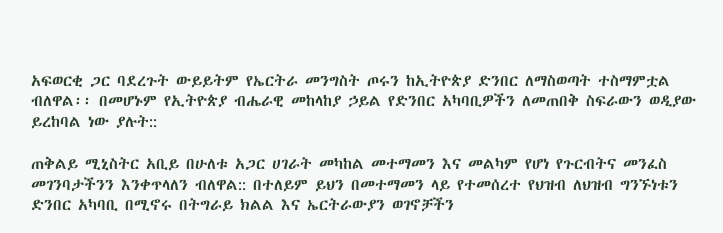አፍወርቂ ጋር ባደረጉት ውይይትም የኤርትራ መንግስት ጦሩን ከኢትዮጵያ ድንበር ለማስወጣት ተስማምቷል ብለዋል፡፡ በመሆኑም የኢትዮጵያ ብሔራዊ መከላከያ ኃይል የድንበር አካባቢዎችን ለመጠበቅ ስፍራውን ወዲያው ይረከባል ነው ያሉት::

ጠቅልይ ሚኒስትር አቢይ በሁለቱ አጋር ሀገራት መካከል መተማመን እና መልካም የሆነ የጉርብትና መንፈስ መገንባታችንን እንቀጥላለን ብለዋል:: በተለይም ይህን በመተማመን ላይ የተመሰረተ የህዝብ ለህዝብ ግንኙነቱን ድንበር አካባቢ በሚኖሩ በትግራይ ክልል እና ኤርትራውያን ወገኖቻችን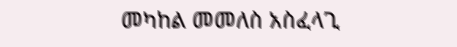መካከል መመለስ አስፈላጊ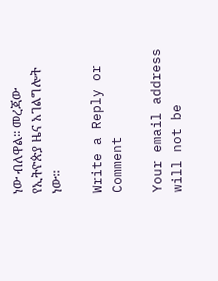ነው ብለዋል፡፡ መረጃው የኢትዮጵያ ዜና አገልግሎት ነው።

Write a Reply or Comment

Your email address will not be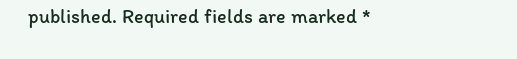published. Required fields are marked *